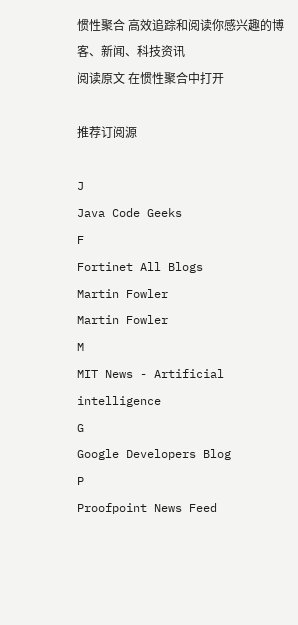惯性聚合 高效追踪和阅读你感兴趣的博客、新闻、科技资讯
阅读原文 在惯性聚合中打开

推荐订阅源

J
Java Code Geeks
F
Fortinet All Blogs
Martin Fowler
Martin Fowler
M
MIT News - Artificial intelligence
G
Google Developers Blog
P
Proofpoint News Feed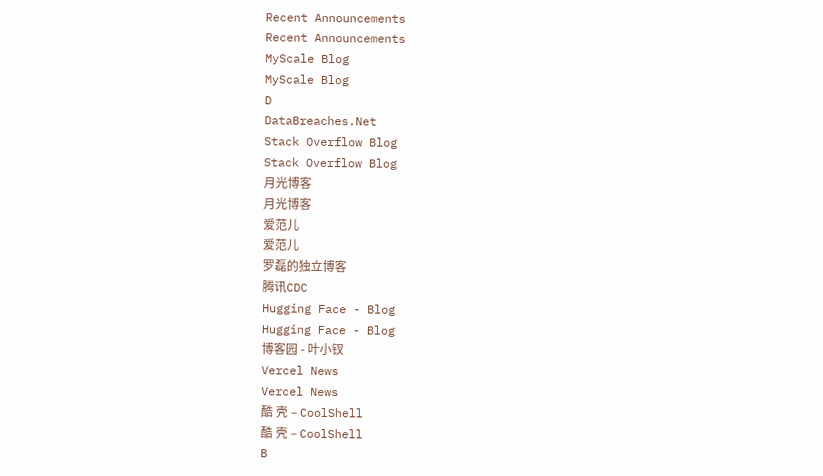Recent Announcements
Recent Announcements
MyScale Blog
MyScale Blog
D
DataBreaches.Net
Stack Overflow Blog
Stack Overflow Blog
月光博客
月光博客
爱范儿
爱范儿
罗磊的独立博客
腾讯CDC
Hugging Face - Blog
Hugging Face - Blog
博客园 - 叶小钗
Vercel News
Vercel News
酷 壳 – CoolShell
酷 壳 – CoolShell
B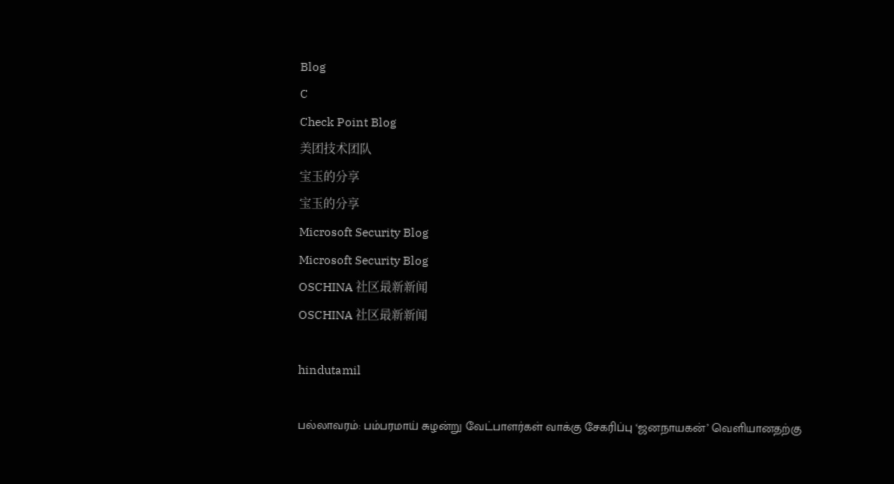Blog
C
Check Point Blog
美团技术团队
宝玉的分享
宝玉的分享
Microsoft Security Blog
Microsoft Security Blog
OSCHINA 社区最新新闻
OSCHINA 社区最新新闻

hindutamil

பல்லாவரம்: பம்பரமாய் சுழன்று வேட்பாளர்கள் வாக்கு சேகரிப்பு ‘ஜனநாயகன்’ வெளியானதற்கு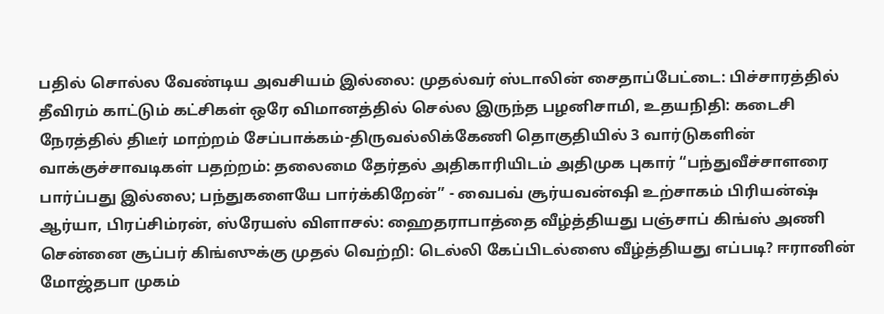பதில் சொல்ல வேண்டிய அவசியம் இல்லை: முதல்வர் ஸ்டாலின் சைதாப்பேட்டை: பிச்சாரத்தில் தீவிரம் காட்டும் கட்சிகள் ஒரே விமானத்தில் செல்ல இருந்த பழனிசாமி, உதயநிதி: கடைசி நேரத்தில் திடீர் மாற்றம் சேப்பாக்கம்-திருவல்லிக்கேணி தொகுதியில் 3 வார்டுகளின் வாக்குச்சாவடிகள் பதற்றம்: தலைமை தேர்தல் அதிகாரியிடம் அதிமுக புகார் “பந்துவீச்சாளரை பார்ப்பது இல்லை; பந்துகளையே பார்க்கிறேன்” - வைபவ் சூர்யவன்ஷி உற்சாகம் பிரியன்ஷ் ஆர்யா, பிரப்சிம்ரன், ஸ்ரேயஸ் விளாசல்: ஹைதராபாத்தை வீழ்த்தியது பஞ்சாப் கிங்ஸ் அணி சென்னை சூப்பர் கிங்ஸுக்கு முதல் வெற்றி: டெல்லி கேப்பிடல்ஸை வீழ்த்தியது எப்படி? ஈரானின் மோஜ்தபா முகம்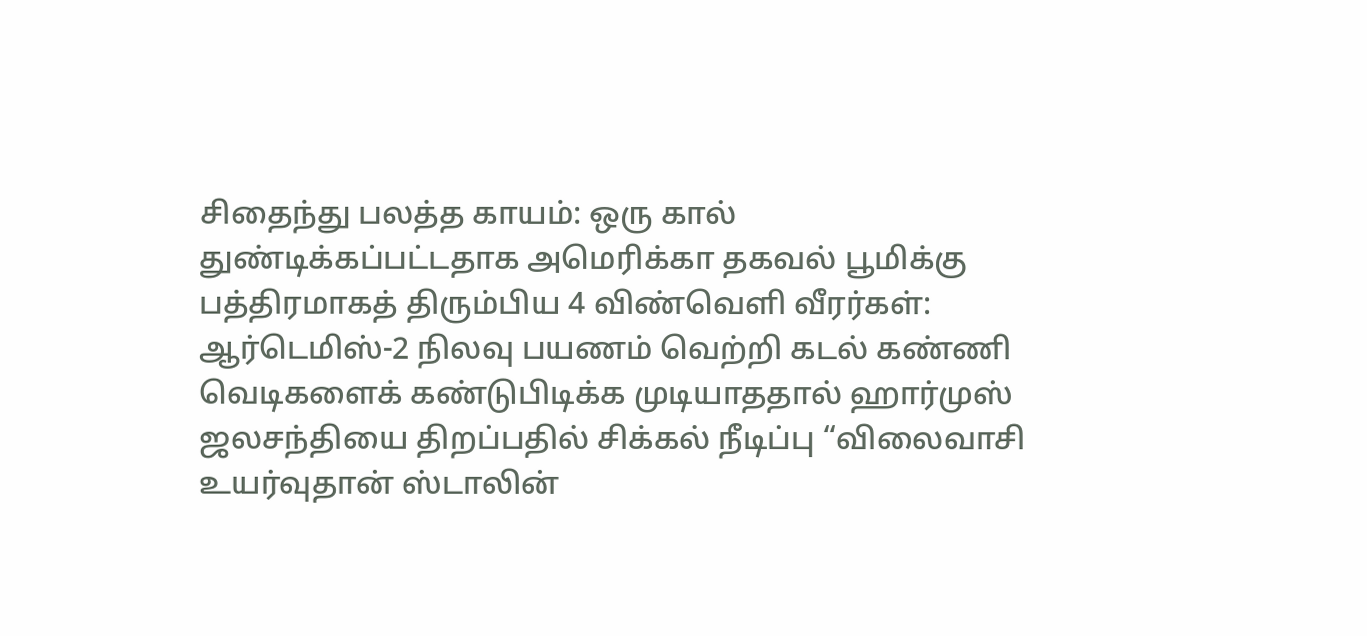சிதைந்து பலத்த காயம்: ஒரு கால் துண்டிக்கப்பட்டதாக அமெரிக்கா தகவல் பூமிக்கு பத்திரமாகத் திரும்பிய 4 விண்வெளி வீரர்கள்: ஆர்டெமிஸ்-2 நிலவு பயணம் வெற்றி கடல் கண்ணி வெடிகளைக் கண்டுபிடிக்க முடியாததால் ஹார்முஸ் ஜலசந்தியை திறப்பதில் சிக்கல் நீடிப்பு “விலைவாசி உயர்வுதான் ஸ்டாலின்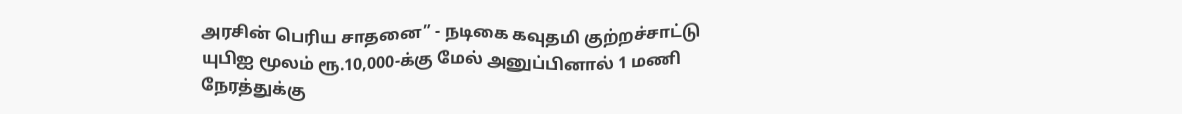அரசின் பெரிய சாதனை” - நடிகை கவுதமி குற்றச்சாட்டு யுபிஐ மூலம் ரூ.10,000-க்கு மேல் அனுப்பினால் 1 மணி நேரத்துக்கு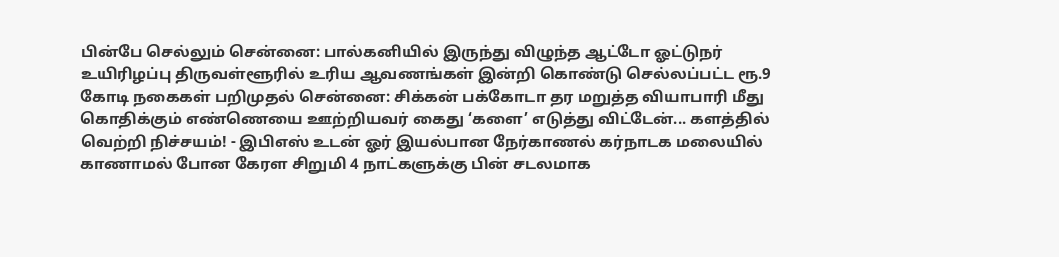பின்பே செல்லும் சென்னை: பால்கனியில் இருந்து விழுந்த ஆட்டோ ஓட்டுநர் உயிரிழப்பு திருவள்ளூரில் உரிய ஆவணங்கள் இன்றி கொண்டு செல்லப்பட்ட ரூ.9 கோடி நகைகள் பறிமுதல் சென்னை: சிக்கன் பக்கோடா தர மறுத்த வியாபாரி மீது கொதிக்கும் எண்ணெயை ஊற்றியவர் கைது ‘களை’ எடுத்து விட்டேன்... களத்தில் வெற்றி நிச்சயம்! - இபிஎஸ் உடன் ஓர் இயல்பான நேர்காணல் கர்நாடக மலையில் காணாமல் போன கேரள சிறுமி 4 நாட்களுக்கு பின் சடலமாக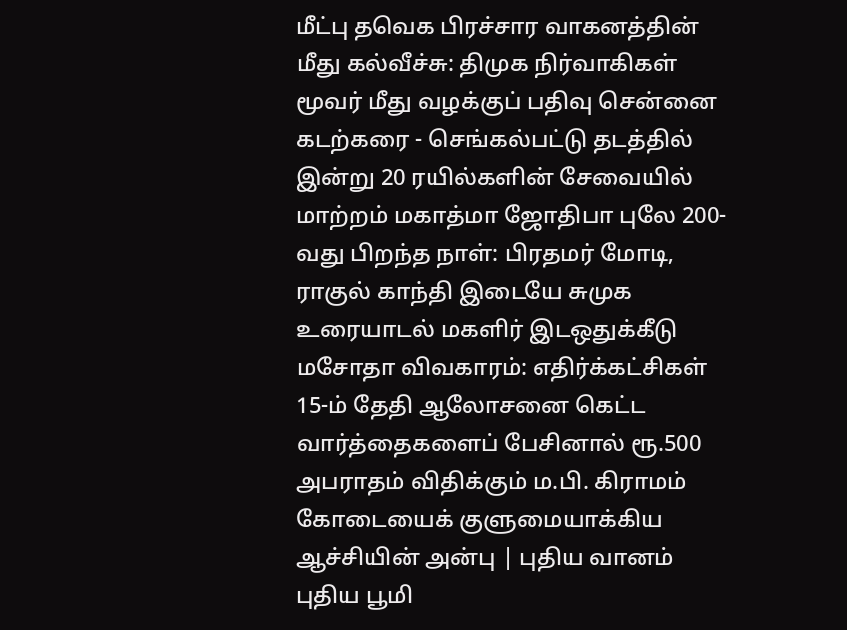மீட்பு தவெக பிரச்சார வாகனத்தின் மீது கல்வீச்சு: திமுக நிர்வாகிகள் மூவர் மீது வழக்குப் பதிவு சென்னை கடற்கரை - செங்கல்பட்டு தடத்தில் இன்று 20 ரயில்களின் சேவையில் மாற்றம் மகாத்மா ஜோதிபா புலே 200-வது பிறந்த நாள்: பிரதமர் மோடி, ராகுல் காந்தி இடையே சுமுக உரையாடல் மகளிர் இடஒதுக்கீடு மசோதா விவகாரம்: எதிர்க்கட்சிகள் 15-ம் தேதி ஆலோசனை கெட்ட வார்த்தைகளைப் பேசினால் ரூ.500 அபராதம் விதிக்கும் ம.பி. கிராமம் கோடையைக் குளுமையாக்கிய ஆச்சியின் அன்பு | புதிய வானம் புதிய பூமி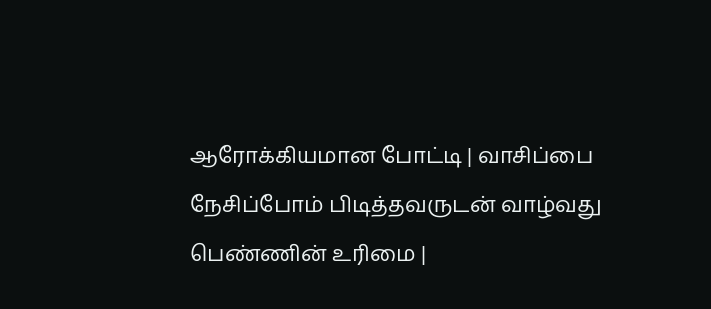ஆரோக்கியமான போட்டி | வாசிப்பை நேசிப்போம் பிடித்தவருடன் வாழ்வது பெண்ணின் உரிமை |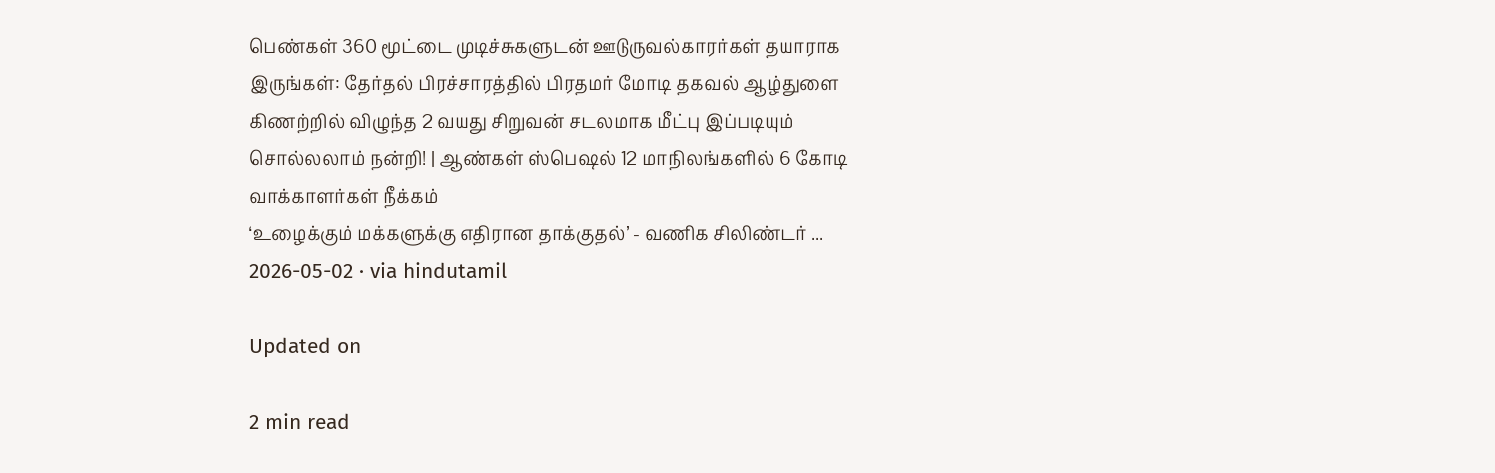பெண்கள் 360 மூட்டை முடிச்சுகளுடன் ஊடுருவல்காரர்கள் தயாராக இருங்கள்: தேர்தல் பிரச்சாரத்தில் பிரதமர் மோடி தகவல் ஆழ்துளை கிணற்றில் விழுந்த 2 வயது சிறுவன் சடலமாக மீட்பு இப்படியும் சொல்லலாம் நன்றி! | ஆண்கள் ஸ்பெஷல் 12 மாநிலங்களில் 6 கோடி வாக்காளர்கள் நீக்கம்
‘உழைக்கும் மக்களுக்கு எதிரான தாக்குதல்’ - வணிக சிலிண்டர் ...
2026-05-02 · via hindutamil

Updated on

2 min read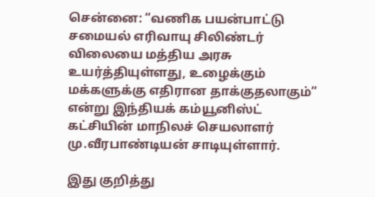சென்னை: “வணிக பயன்பாட்டு சமையல் எரிவாயு சிலிண்டர் விலையை மத்திய அரசு உயர்த்தியுள்ளது, உழைக்கும் மக்களுக்கு எதிரான தாக்குதலாகும்” என்று இந்தியக் கம்யூனிஸ்ட் கட்சியின் மாநிலச் செயலாளர் மு.வீரபாண்டியன் சாடியுள்ளார்.

இது குறித்து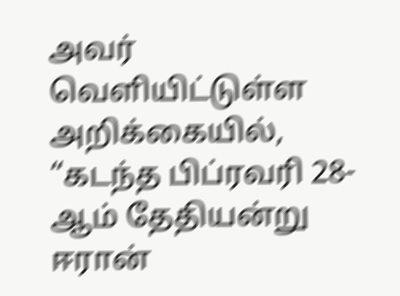அவர் வெளியிட்டுள்ள அறிக்கையில், “கடந்த பிப்ரவரி 28-ஆம் தேதியன்று ஈரான்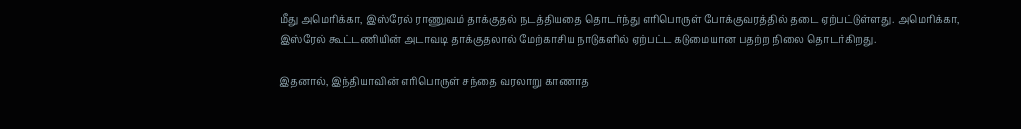மீது அமெரிக்கா, இஸ்ரேல் ராணுவம் தாக்குதல் நடத்தியதை தொடர்ந்து எரிபொருள் போக்குவரத்தில் தடை ஏற்பட்டுள்ளது. அமெரிக்கா, இஸ்ரேல் கூட்டணியின் அடாவடி தாக்குதலால் மேற்காசிய நாடுகளில் ஏற்பட்ட கடுமையான பதற்ற நிலை தொடர்கிறது.

இதனால், இந்தியாவின் எரிபொருள் சந்தை வரலாறு காணாத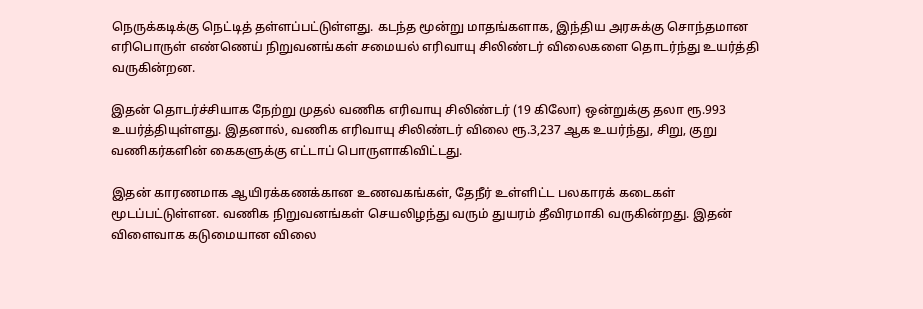நெருக்கடிக்கு நெட்டித் தள்ளப்பட்டுள்ளது. கடந்த மூன்று மாதங்களாக, இந்திய அரசுக்கு சொந்தமான எரிபொருள் எண்ணெய் நிறுவனங்கள் சமையல் எரிவாயு சிலிண்டர் விலைகளை தொடர்ந்து உயர்த்தி வருகின்றன.

இதன் தொடர்ச்சியாக நேற்று முதல் வணிக எரிவாயு சிலிண்டர் (19 கிலோ) ஒன்றுக்கு தலா ரூ.993 உயர்த்தியுள்ளது. இதனால், வணிக எரிவாயு சிலிண்டர் விலை ரூ.3,237 ஆக உயர்ந்து, சிறு, குறு வணிகர்களின் கைகளுக்கு எட்டாப் பொருளாகிவிட்டது.

இதன் காரணமாக ஆயிரக்கணக்கான உணவகங்கள், தேநீர் உள்ளிட்ட பலகாரக் கடைகள் மூடப்பட்டுள்ளன. வணிக நிறுவனங்கள் செயலிழந்து வரும் துயரம் தீவிரமாகி வருகின்றது. இதன் விளைவாக கடுமையான விலை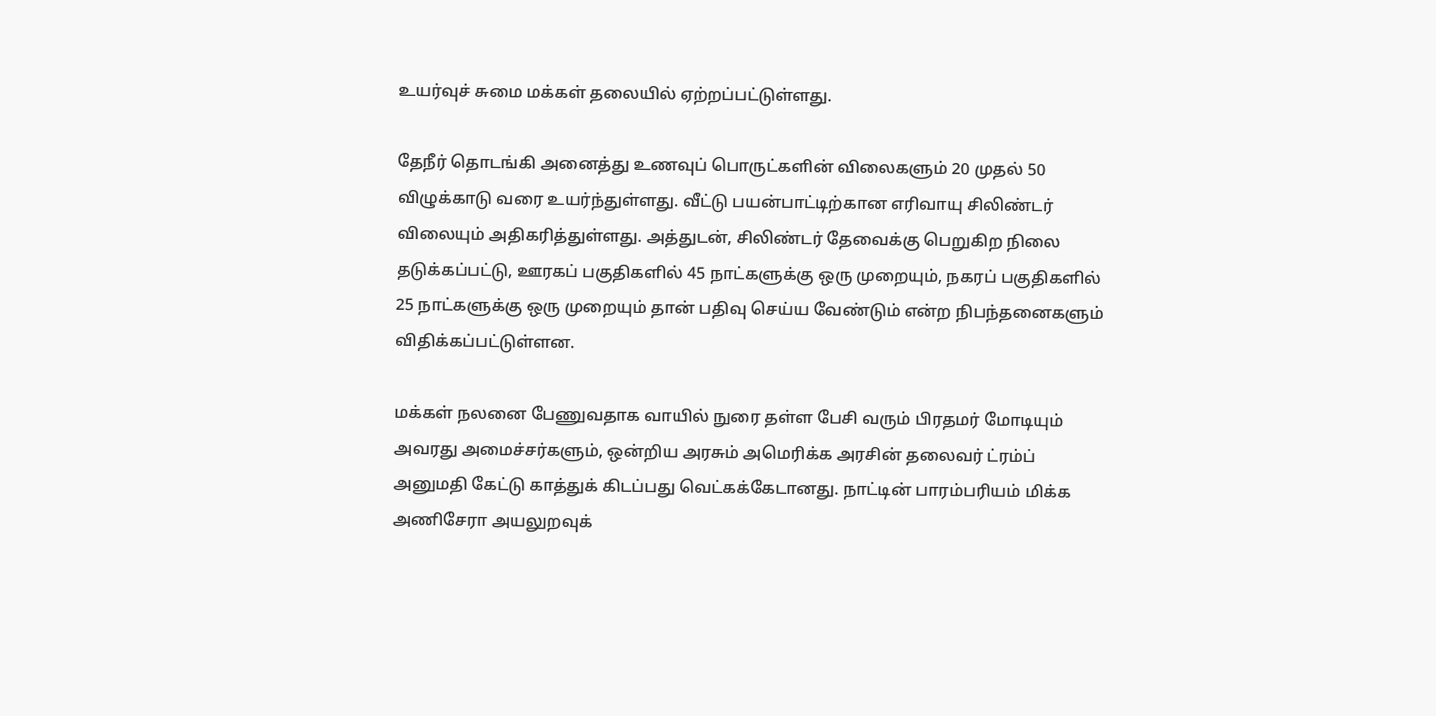உயர்வுச் சுமை மக்கள் தலையில் ஏற்றப்பட்டுள்ளது.

தேநீர் தொடங்கி அனைத்து உணவுப் பொருட்களின் விலைகளும் 20 முதல் 50 விழுக்காடு வரை உயர்ந்துள்ளது. வீட்டு பயன்பாட்டிற்கான எரிவாயு சிலிண்டர் விலையும் அதிகரித்துள்ளது. அத்துடன், சிலிண்டர் தேவைக்கு பெறுகிற நிலை தடுக்கப்பட்டு, ஊரகப் பகுதிகளில் 45 நாட்களுக்கு ஒரு முறையும், நகரப் பகுதிகளில் 25 நாட்களுக்கு ஒரு முறையும் தான் பதிவு செய்ய வேண்டும் என்ற நிபந்தனைகளும் விதிக்கப்பட்டுள்ளன.

மக்கள் நலனை பேணுவதாக வாயில் நுரை தள்ள பேசி வரும் பிரதமர் மோடியும் அவரது அமைச்சர்களும், ஒன்றிய அரசும் அமெரிக்க அரசின் தலைவர் ட்ரம்ப் அனுமதி கேட்டு காத்துக் கிடப்பது வெட்கக்கேடானது. நாட்டின் பாரம்பரியம் மிக்க அணிசேரா அயலுறவுக்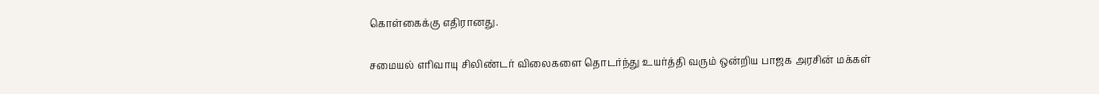கொள்கைக்கு எதிரானது.

சமையல் எரிவாயு சிலிண்டர் விலைகளை தொடர்ந்து உயர்த்தி வரும் ஒன்றிய பாஜக அரசின் மக்கள்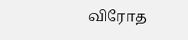விரோத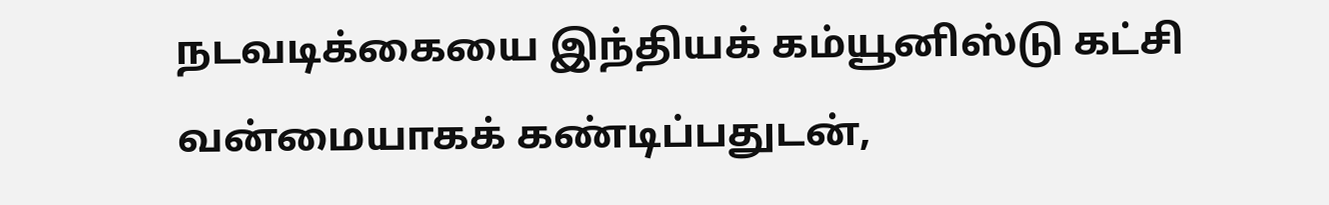நடவடிக்கையை இந்தியக் கம்யூனிஸ்டு கட்சி வன்மையாகக் கண்டிப்பதுடன்,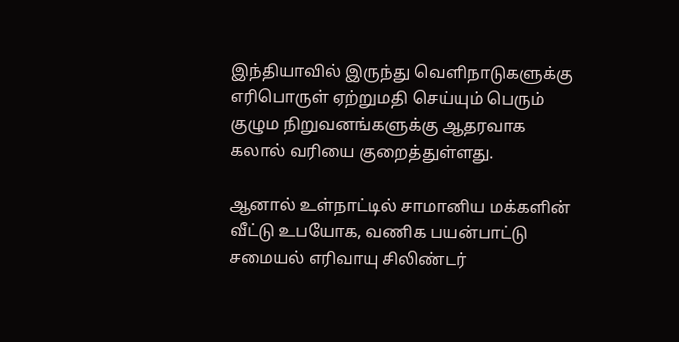இந்தியாவில் இருந்து வெளிநாடுகளுக்கு எரிபொருள் ஏற்றுமதி செய்யும் பெரும் குழும நிறுவனங்களுக்கு ஆதரவாக கலால் வரியை குறைத்துள்ளது.

ஆனால் உள்நாட்டில் சாமானிய மக்களின் வீட்டு உபயோக, வணிக பயன்பாட்டு சமையல் எரிவாயு சிலிண்டர்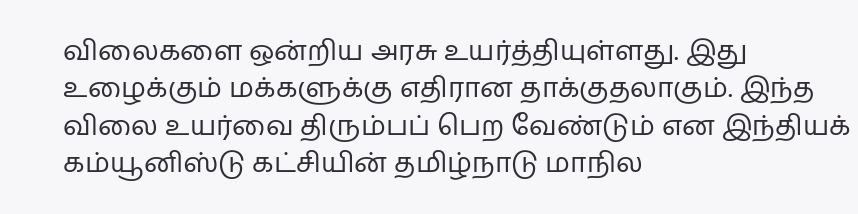விலைகளை ஒன்றிய அரசு உயர்த்தியுள்ளது. இது உழைக்கும் மக்களுக்கு எதிரான தாக்குதலாகும். இந்த விலை உயர்வை திரும்பப் பெற வேண்டும் என இந்தியக் கம்யூனிஸ்டு கட்சியின் தமிழ்நாடு மாநில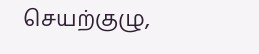செயற்குழு,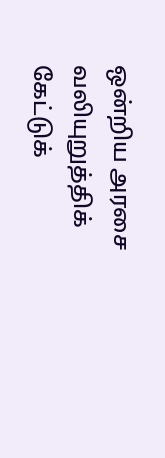ஒன்றிய அரசை வலியுறுத்திக் கேட்டுக்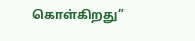கொள்கிறது”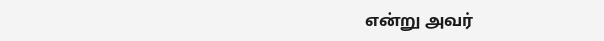என்று அவர்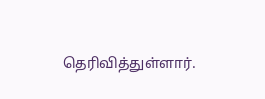தெரிவித்துள்ளார்.